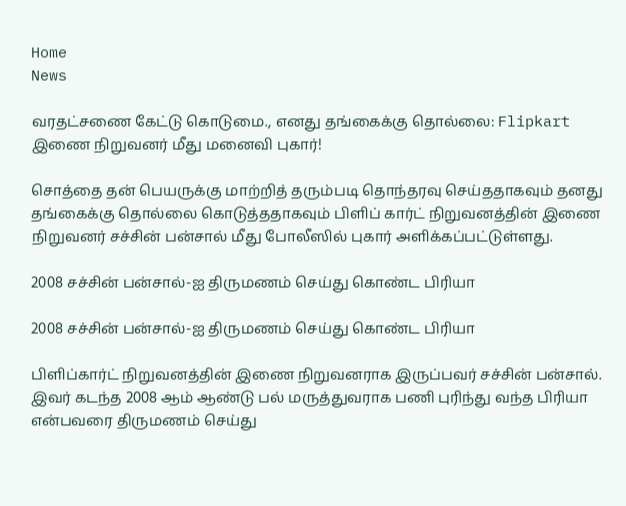Home
News

வரதட்சணை கேட்டு கொடுமை., எனது தங்கைக்கு தொல்லை: Flipkart இணை நிறுவனர் மீது மனைவி புகார்!

சொத்தை தன் பெயருக்கு மாற்றித் தரும்படி தொந்தரவு செய்ததாகவும் தனது தங்கைக்கு தொல்லை கொடுத்ததாகவும் பிளிப் கார்ட் நிறுவனத்தின் இணை நிறுவனர் சச்சின் பன்சால் மீது போலீஸில் புகார் அளிக்கப்பட்டுள்ளது.

2008 சச்சின் பன்சால்-ஐ திருமணம் செய்து கொண்ட பிரியா

2008 சச்சின் பன்சால்-ஐ திருமணம் செய்து கொண்ட பிரியா

பிளிப்கார்ட் நிறுவனத்தின் இணை நிறுவனராக இருப்பவர் சச்சின் பன்சால். இவர் கடந்த 2008 ஆம் ஆண்டு பல் மருத்துவராக பணி புரிந்து வந்த பிரியா என்பவரை திருமணம் செய்து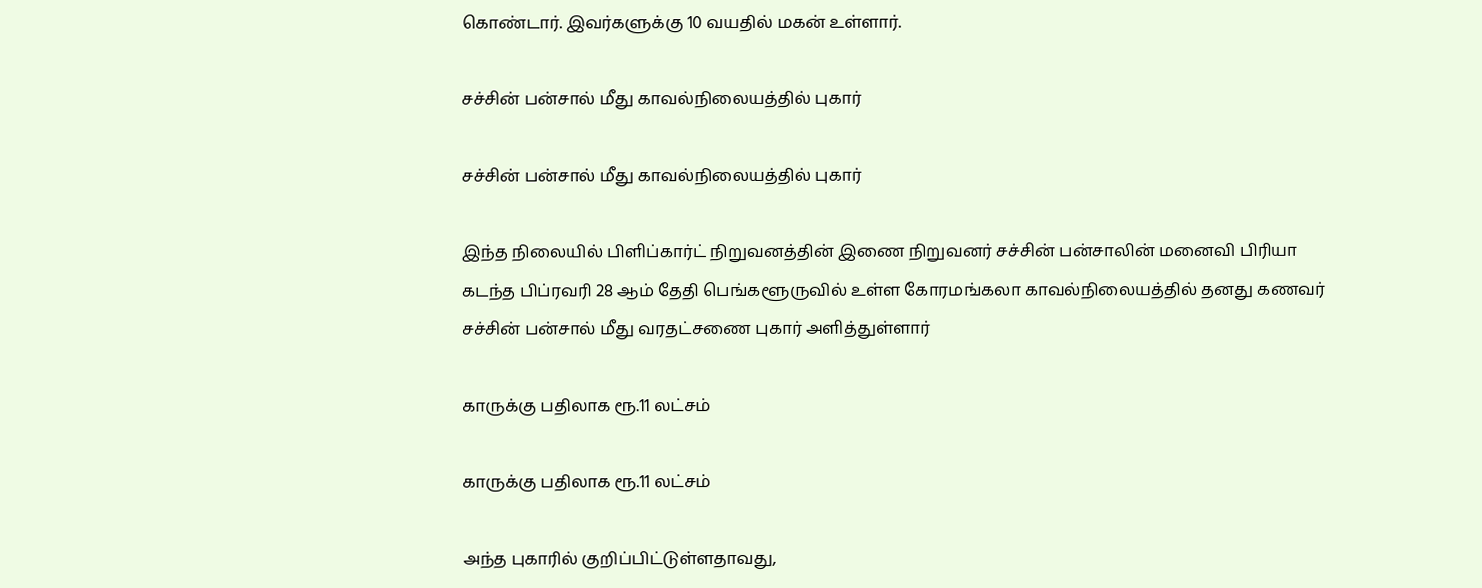கொண்டார். இவர்களுக்கு 10 வயதில் மகன் உள்ளார்.

சச்சின் பன்சால் மீது காவல்நிலையத்தில் புகார்

சச்சின் பன்சால் மீது காவல்நிலையத்தில் புகார்

இந்த நிலையில் பிளிப்கார்ட் நிறுவனத்தின் இணை நிறுவனர் சச்சின் பன்சாலின் மனைவி பிரியா கடந்த பிப்ரவரி 28 ஆம் தேதி பெங்களூருவில் உள்ள கோரமங்கலா காவல்நிலையத்தில் தனது கணவர் சச்சின் பன்சால் மீது வரதட்சணை புகார் அளித்துள்ளார்

காருக்கு பதிலாக ரூ.11 லட்சம்

காருக்கு பதிலாக ரூ.11 லட்சம்

அந்த புகாரில் குறிப்பிட்டுள்ளதாவது,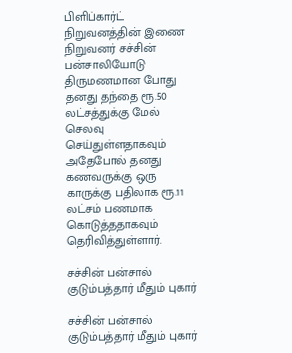பிளிப்கார்ட் நிறுவனத்தின் இணை நிறுவனர் சச்சின் பன்சாலியோடு திருமணமான போது தனது தந்தை ரூ.50 லட்சத்துக்கு மேல் செலவு செய்துள்ளதாகவும் அதேபோல் தனது கணவருக்கு ஒரு காருக்கு பதிலாக ரூ.11 லட்சம் பணமாக கொடுத்ததாகவும் தெரிவித்துள்ளார்.

சச்சின் பன்சால் குடும்பத்தார் மீதும் புகார்

சச்சின் பன்சால் குடும்பத்தார் மீதும் புகார்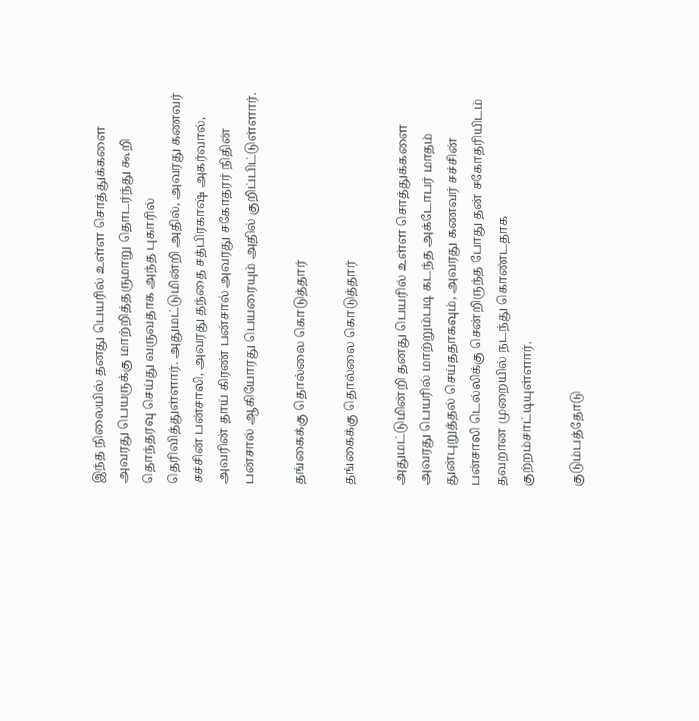இந்த நிலையில் தனது பெயரில் உள்ள சொத்துக்களை அவரது பெயருக்கு மாற்றித்தருமாறு தொடர்ந்து கூறி தொந்தரவு செய்து வருவதாக அந்த புகாரில் தெரிவித்துள்ளார். அதுமட்டுமின்றி அதில், அவரது கணவர் சச்சின் பன்சாலி, அவரது தந்தை சத்பிரகாஷ் அகர்வால், அவரின் தாய் கிரண் பன்சால் அவரது சகோதரர் நிதின் பன்சால் ஆகியோரது பெயரையும் அதில் குறிப்பிட்டுள்ளார்.

தங்கைக்கு தொல்லை கொடுத்தார்

தங்கைக்கு தொல்லை கொடுத்தார்

அதுமட்டுமின்றி தனது பெயரில் உள்ள சொத்துக்களை அவரது பெயரில் மாற்றும்படி கடந்த அக்டோபர் மாதம் துன்புறுத்தல் செய்ததாகவும், அவரது கணவர் சச்சின் பன்சாலி டெல்லிக்கு சென்றிருந்த போது தன் சகோதரியிடம் தவறான முறையில் நடந்து கொண்டதாக குற்றம்சாட்டியுள்ளார்.

குடும்பத்தோடு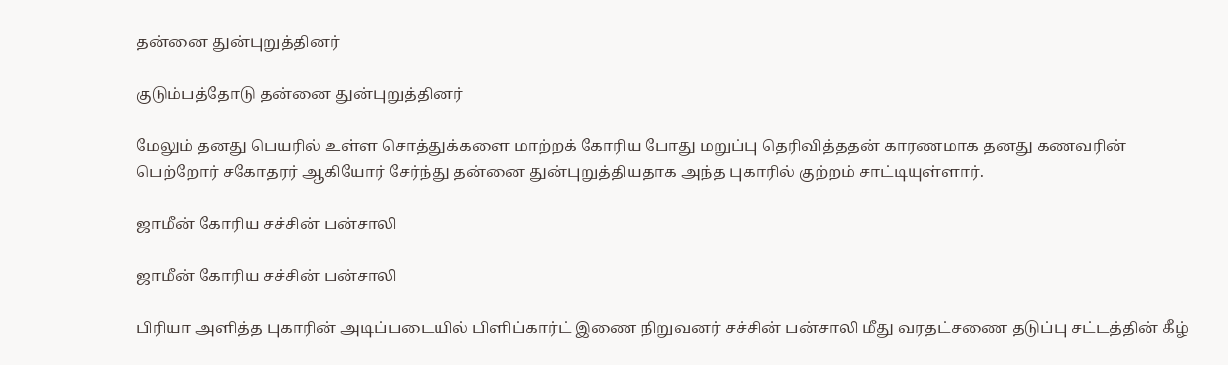தன்னை துன்புறுத்தினர்

குடும்பத்தோடு தன்னை துன்புறுத்தினர்

மேலும் தனது பெயரில் உள்ள சொத்துக்களை மாற்றக் கோரிய போது மறுப்பு தெரிவித்ததன் காரணமாக தனது கணவரின் பெற்றோர் சகோதரர் ஆகியோர் சேர்ந்து தன்னை துன்புறுத்தியதாக அந்த புகாரில் குற்றம் சாட்டியுள்ளார்.

ஜாமீன் கோரிய சச்சின் பன்சாலி

ஜாமீன் கோரிய சச்சின் பன்சாலி

பிரியா அளித்த புகாரின் அடிப்படையில் பிளிப்கார்ட் இணை நிறுவனர் சச்சின் பன்சாலி மீது வரதட்சணை தடுப்பு சட்டத்தின் கீழ்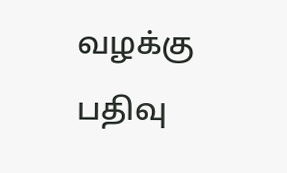வழக்கு பதிவு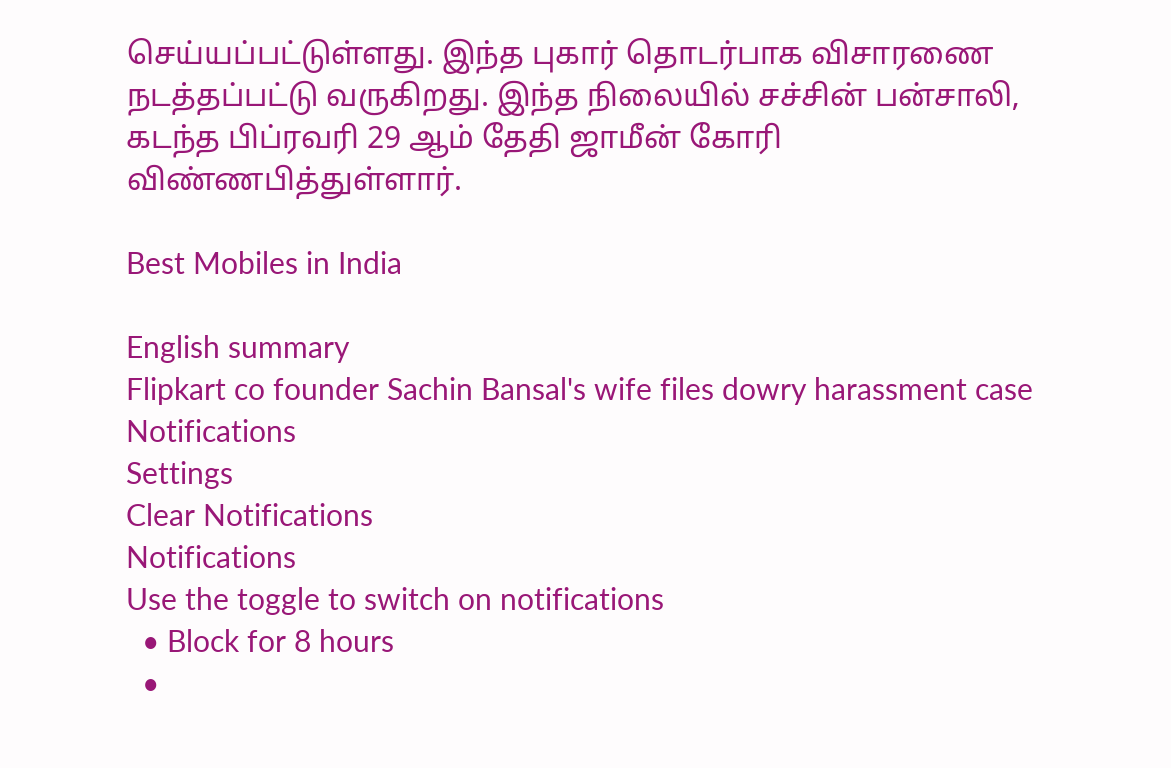செய்யப்பட்டுள்ளது. இந்த புகார் தொடர்பாக விசாரணை நடத்தப்பட்டு வருகிறது. இந்த நிலையில் சச்சின் பன்சாலி, கடந்த பிப்ரவரி 29 ஆம் தேதி ஜாமீன் கோரி விண்ணபித்துள்ளார்.

Best Mobiles in India

English summary
Flipkart co founder Sachin Bansal's wife files dowry harassment case
Notifications
Settings
Clear Notifications
Notifications
Use the toggle to switch on notifications
  • Block for 8 hours
  •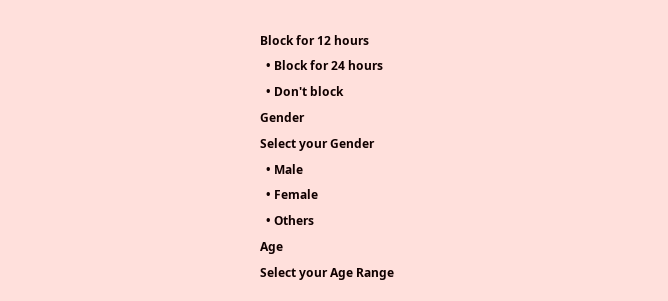Block for 12 hours
  • Block for 24 hours
  • Don't block
Gender
Select your Gender
  • Male
  • Female
  • Others
Age
Select your Age Range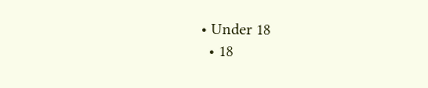• Under 18
  • 18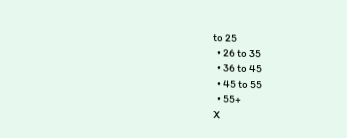to 25
  • 26 to 35
  • 36 to 45
  • 45 to 55
  • 55+
X